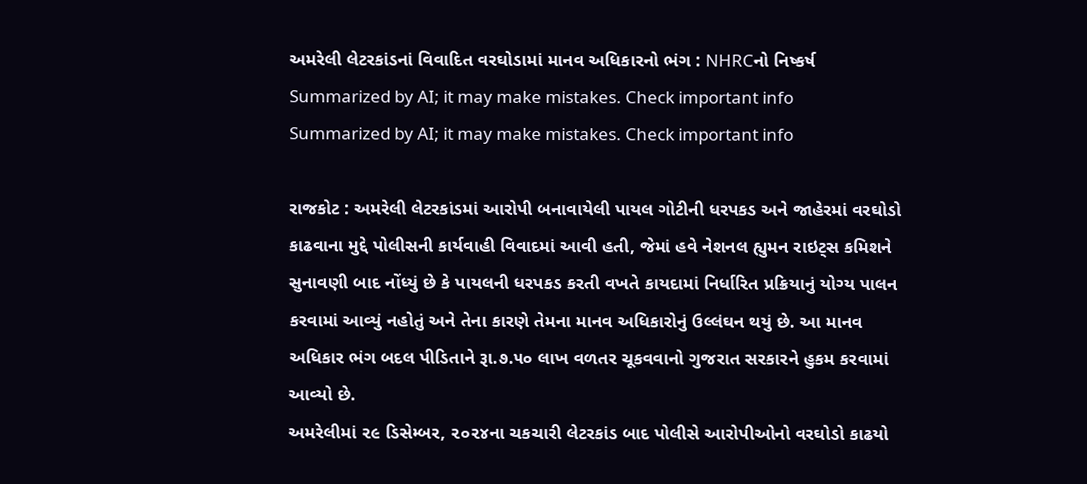અમરેલી લેટરકાંડનાં વિવાદિત વરઘોડામાં માનવ અધિકારનો ભંગ : NHRCનો નિષ્કર્ષ
Summarized by AI; it may make mistakes. Check important info
Summarized by AI; it may make mistakes. Check important info

રાજકોટ : અમરેલી લેટરકાંડમાં આરોપી બનાવાયેલી પાયલ ગોટીની ધરપકડ અને જાહેરમાં વરઘોડો કાઢવાના મુદ્દે પોલીસની કાર્યવાહી વિવાદમાં આવી હતી, જેમાં હવે નેશનલ હ્યુમન રાઇટ્સ કમિશને સુનાવણી બાદ નોંધ્યું છે કે પાયલની ધરપકડ કરતી વખતે કાયદામાં નિર્ધારિત પ્રક્રિયાનું યોગ્ય પાલન કરવામાં આવ્યું નહોતું અને તેના કારણે તેમના માનવ અધિકારોનું ઉલ્લંઘન થયું છે. આ માનવ અધિકાર ભંગ બદલ પીડિતાને રૂા.૭.૫૦ લાખ વળતર ચૂકવવાનો ગુજરાત સરકારને હુકમ કરવામાં આવ્યો છે.
અમરેલીમાં ૨૯ ડિસેમ્બર, ૨૦૨૪ના ચકચારી લેટરકાંડ બાદ પોલીસે આરોપીઓનો વરઘોડો કાઢયો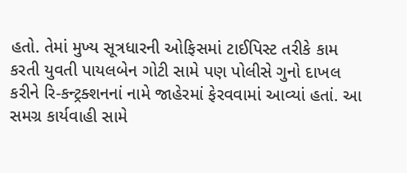હતો. તેમાં મુખ્ય સૂત્રધારની ઓફિસમાં ટાઈપિસ્ટ તરીકે કામ કરતી યુવતી પાયલબેન ગોટી સામે પણ પોલીસે ગુનો દાખલ કરીને રિ-કન્ટ્રક્શનનાં નામે જાહેરમાં ફેરવવામાં આવ્યાં હતાં. આ સમગ્ર કાર્યવાહી સામે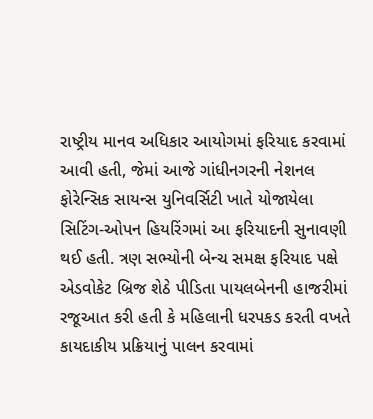રાષ્ટ્રીય માનવ અધિકાર આયોગમાં ફરિયાદ કરવામાં આવી હતી, જેમાં આજે ગાંધીનગરની નેશનલ ફોરેન્સિક સાયન્સ યુનિવર્સિટી ખાતે યોજાયેલા સિટિંગ-ઓપન હિયરિંગમાં આ ફરિયાદની સુનાવણી થઈ હતી. ત્રણ સભ્યોની બેન્ચ સમક્ષ ફરિયાદ પક્ષે એડવોકેટ બ્રિજ શેઠે પીડિતા પાયલબેનની હાજરીમાં રજૂઆત કરી હતી કે મહિલાની ધરપકડ કરતી વખતે કાયદાકીય પ્રક્રિયાનું પાલન કરવામાં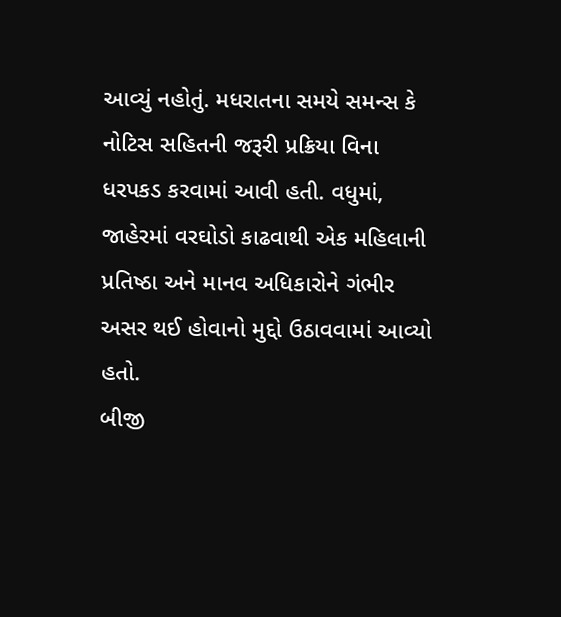આવ્યું નહોતું. મધરાતના સમયે સમન્સ કે નોટિસ સહિતની જરૂરી પ્રક્રિયા વિના ધરપકડ કરવામાં આવી હતી. વધુમાં, જાહેરમાં વરઘોડો કાઢવાથી એક મહિલાની પ્રતિષ્ઠા અને માનવ અધિકારોને ગંભીર અસર થઈ હોવાનો મુદ્દો ઉઠાવવામાં આવ્યો હતો.
બીજી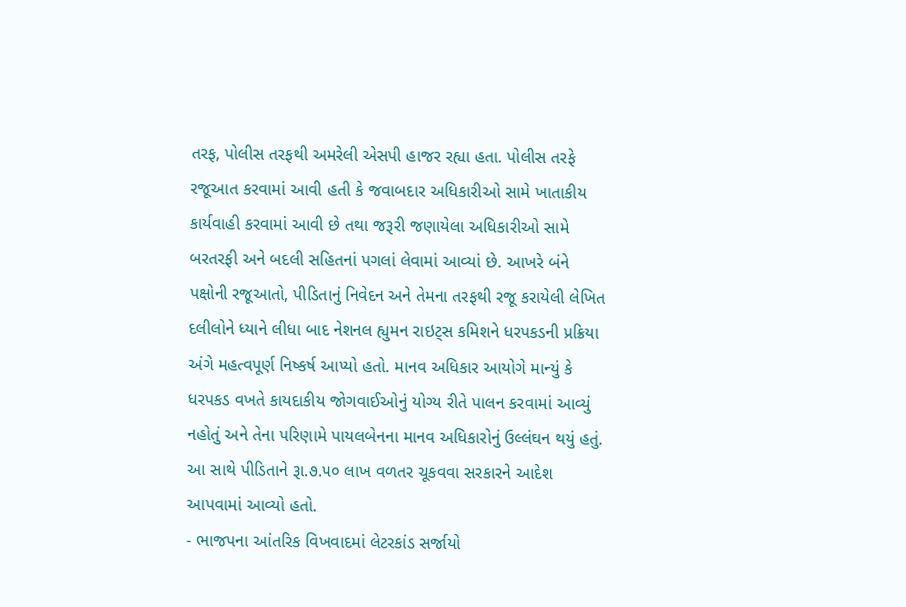તરફ, પોલીસ તરફથી અમરેલી એસપી હાજર રહ્યા હતા. પોલીસ તરફે રજૂઆત કરવામાં આવી હતી કે જવાબદાર અધિકારીઓ સામે ખાતાકીય કાર્યવાહી કરવામાં આવી છે તથા જરૂરી જણાયેલા અધિકારીઓ સામે બરતરફી અને બદલી સહિતનાં પગલાં લેવામાં આવ્યાં છે. આખરે બંને પક્ષોની રજૂઆતો, પીડિતાનું નિવેદન અને તેમના તરફથી રજૂ કરાયેલી લેખિત દલીલોને ધ્યાને લીધા બાદ નેશનલ હ્યુમન રાઇટ્સ કમિશને ધરપકડની પ્રક્રિયા અંગે મહત્વપૂર્ણ નિષ્કર્ષ આપ્યો હતો. માનવ અધિકાર આયોગે માન્યું કે ધરપકડ વખતે કાયદાકીય જોગવાઈઓનું યોગ્ય રીતે પાલન કરવામાં આવ્યું નહોતું અને તેના પરિણામે પાયલબેનના માનવ અધિકારોનું ઉલ્લંઘન થયું હતું. આ સાથે પીડિતાને રૂા.૭.૫૦ લાખ વળતર ચૂકવવા સરકારને આદેશ આપવામાં આવ્યો હતો.
- ભાજપના આંતરિક વિખવાદમાં લેટરકાંડ સર્જાયો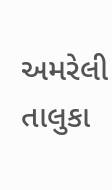અમરેલી તાલુકા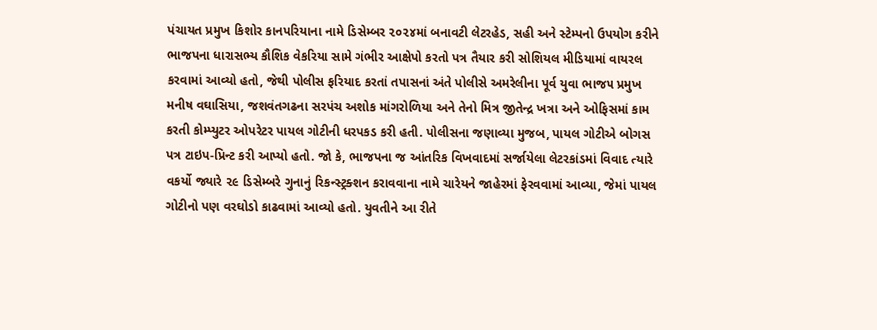પંચાયત પ્રમુખ કિશોર કાનપરિયાના નામે ડિસેમ્બર ૨૦૨૪માં બનાવટી લેટરહેડ, સહી અને સ્ટેમ્પનો ઉપયોગ કરીને ભાજપના ધારાસભ્ય કૌશિક વેકરિયા સામે ગંભીર આક્ષેપો કરતો પત્ર તૈયાર કરી સોશિયલ મીડિયામાં વાયરલ કરવામાં આવ્યો હતો, જેથી પોલીસ ફરિયાદ કરતાં તપાસનાં અંતે પોલીસે અમરેલીના પૂર્વ યુવા ભાજ૫ પ્રમુખ મનીષ વઘાસિયા, જશવંતગઢના સરપંચ અશોક માંગરોળિયા અને તેનો મિત્ર જીતેન્દ્ર ખત્રા અને ઓફિસમાં કામ કરતી કોમ્પ્યુટર ઓપરેટર પાયલ ગોટીની ધરપકડ કરી હતી. પોલીસના જણાવ્યા મુજબ, પાયલ ગોટીએ બોગસ પત્ર ટાઇપ-પ્રિન્ટ કરી આપ્યો હતો. જો કે, ભાજપના જ આંતરિક વિખવાદમાં સર્જાયેલા લેટરકાંડમાં વિવાદ ત્યારે વકર્યો જ્યારે ૨૯ ડિસેમ્બરે ગુનાનું રિકન્સ્ટ્રક્શન કરાવવાના નામે ચારેયને જાહેરમાં ફેરવવામાં આવ્યા, જેમાં પાયલ ગોટીનો પણ વરઘોડો કાઢવામાં આવ્યો હતો. યુવતીને આ રીતે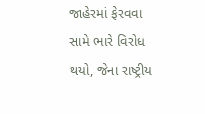જાહેરમાં ફેરવવા સામે ભારે વિરોધ થયો, જેના રાષ્ટ્રીય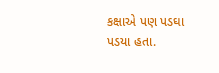કક્ષાએ પણ પડઘા પડયા હતા.